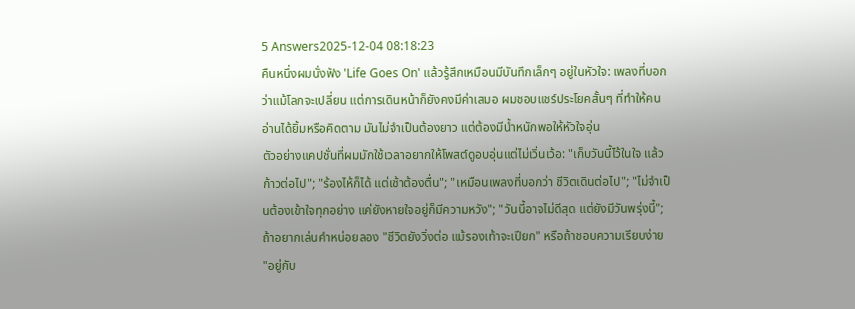5 Answers2025-12-04 08:18:23
คืนหนึ่งผมนั่งฟัง 'Life Goes On' แล้วรู้สึกเหมือนมีบันทึกเล็กๆ อยู่ในหัวใจ: เพลงที่บอกว่าแม้โลกจะเปลี่ยน แต่การเดินหน้าก็ยังคงมีค่าเสมอ ผมชอบแชร์ประโยคสั้นๆ ที่ทำให้คนอ่านได้ยิ้มหรือคิดตาม มันไม่จำเป็นต้องยาว แต่ต้องมีน้ำหนักพอให้หัวใจอุ่น
ตัวอย่างแคปชั่นที่ผมมักใช้เวลาอยากให้โพสต์ดูอบอุ่นแต่ไม่เวิ่นเว้อ: "เก็บวันนี้ไว้ในใจ แล้วก้าวต่อไป"; "ร้องไห้ก็ได้ แต่เช้าต้องตื่น"; "เหมือนเพลงที่บอกว่า ชีวิตเดินต่อไป"; "ไม่จำเป็นต้องเข้าใจทุกอย่าง แค่ยังหายใจอยู่ก็มีความหวัง"; "วันนี้อาจไม่ดีสุด แต่ยังมีวันพรุ่งนี้"; ถ้าอยากเล่นคำหน่อยลอง "ชีวิตยังวิ่งต่อ แม้รองเท้าจะเปียก" หรือถ้าชอบความเรียบง่าย "อยู่กับ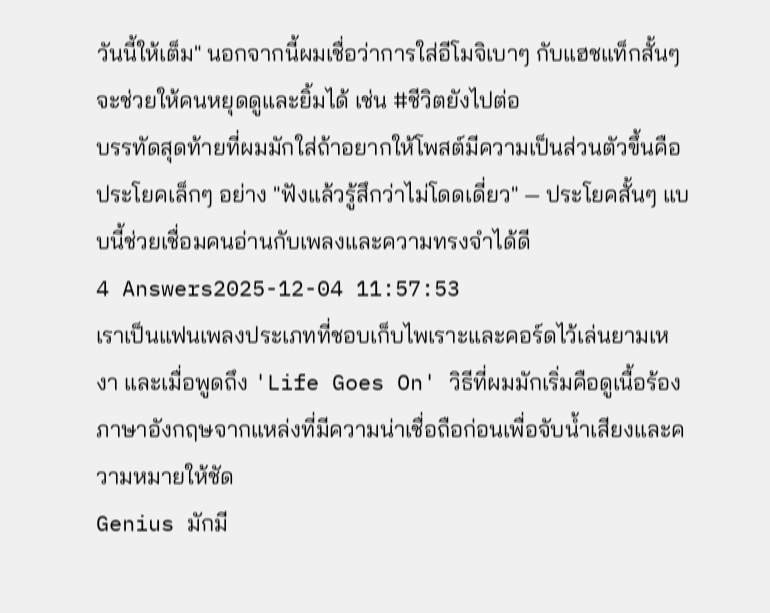วันนี้ให้เต็ม" นอกจากนี้ผมเชื่อว่าการใส่อีโมจิเบาๆ กับแฮชแท็กสั้นๆ จะช่วยให้คนหยุดดูและยิ้มได้ เช่น #ชีวิตยังไปต่อ
บรรทัดสุดท้ายที่ผมมักใส่ถ้าอยากให้โพสต์มีความเป็นส่วนตัวขึ้นคือประโยคเล็กๆ อย่าง "ฟังแล้วรู้สึกว่าไม่โดดเดี่ยว" — ประโยคสั้นๆ แบบนี้ช่วยเชื่อมคนอ่านกับเพลงและความทรงจำได้ดี
4 Answers2025-12-04 11:57:53
เราเป็นแฟนเพลงประเภทที่ชอบเก็บไพเราะและคอร์ดไว้เล่นยามเหงา และเมื่อพูดถึง 'Life Goes On' วิธีที่ผมมักเริ่มคือดูเนื้อร้องภาษาอังกฤษจากแหล่งที่มีความน่าเชื่อถือก่อนเพื่อจับน้ำเสียงและความหมายให้ชัด
Genius มักมี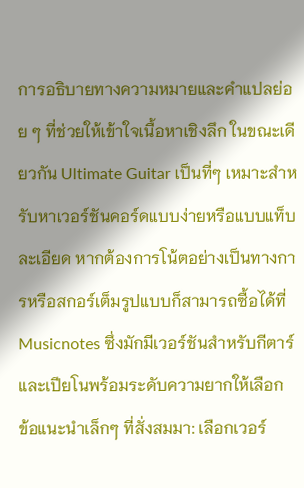การอธิบายทางความหมายและคำแปลย่อย ๆ ที่ช่วยให้เข้าใจเนื้อหาเชิงลึก ในขณะเดียวกัน Ultimate Guitar เป็นที่ๆ เหมาะสำหรับหาเวอร์ชันคอร์ดแบบง่ายหรือแบบแท็บละเอียด หากต้องการโน้ตอย่างเป็นทางการหรือสกอร์เต็มรูปแบบก็สามารถซื้อได้ที่ Musicnotes ซึ่งมักมีเวอร์ชันสำหรับกีตาร์และเปียโนพร้อมระดับความยากให้เลือก
ข้อแนะนำเล็กๆ ที่สั่งสมมา: เลือกเวอร์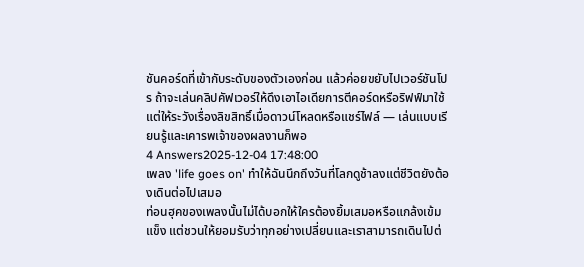ชันคอร์ดที่เข้ากับระดับของตัวเองก่อน แล้วค่อยขยับไปเวอร์ชันโปร ถ้าจะเล่นคลิปคัฟเวอร์ให้ดึงเอาไอเดียการตีคอร์ดหรือริฟฟ์มาใช้ แต่ให้ระวังเรื่องลิขสิทธิ์เมื่อดาวน์โหลดหรือแชร์ไฟล์ — เล่นแบบเรียนรู้และเคารพเจ้าของผลงานก็พอ
4 Answers2025-12-04 17:48:00
เพลง 'life goes on' ทำให้ฉันนึกถึงวันที่โลกดูช้าลงแต่ชีวิตยังต้องเดินต่อไปเสมอ
ท่อนฮุคของเพลงนั้นไม่ได้บอกให้ใครต้องยิ้มเสมอหรือแกล้งเข้มแข็ง แต่ชวนให้ยอมรับว่าทุกอย่างเปลี่ยนและเราสามารถเดินไปต่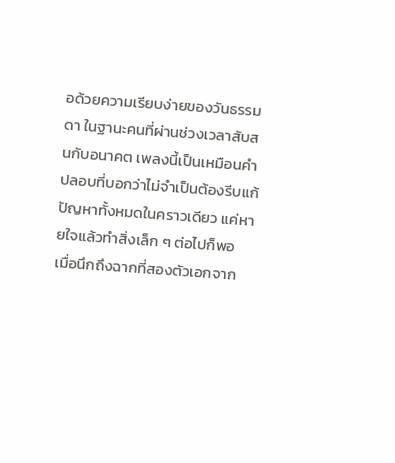อด้วยความเรียบง่ายของวันธรรมดา ในฐานะคนที่ผ่านช่วงเวลาสับสนกับอนาคต เพลงนี้เป็นเหมือนคำปลอบที่บอกว่าไม่จำเป็นต้องรีบแก้ปัญหาทั้งหมดในคราวเดียว แค่หายใจแล้วทำสิ่งเล็ก ๆ ต่อไปก็พอ
เมื่อนึกถึงฉากที่สองตัวเอกจาก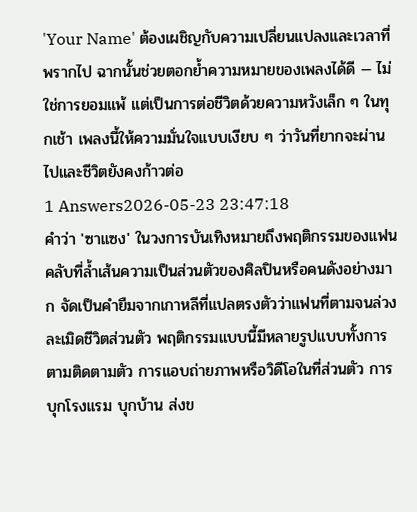'Your Name' ต้องเผชิญกับความเปลี่ยนแปลงและเวลาที่พรากไป ฉากนั้นช่วยตอกย้ำความหมายของเพลงได้ดี — ไม่ใช่การยอมแพ้ แต่เป็นการต่อชีวิตด้วยความหวังเล็ก ๆ ในทุกเช้า เพลงนี้ให้ความมั่นใจแบบเงียบ ๆ ว่าวันที่ยากจะผ่านไปและชีวิตยังคงก้าวต่อ
1 Answers2026-05-23 23:47:18
คำว่า 'ซาแซง' ในวงการบันเทิงหมายถึงพฤติกรรมของแฟนคลับที่ล้ำเส้นความเป็นส่วนตัวของศิลปินหรือคนดังอย่างมาก จัดเป็นคำยืมจากเกาหลีที่แปลตรงตัวว่าแฟนที่ตามจนล่วงละเมิดชีวิตส่วนตัว พฤติกรรมแบบนี้มีหลายรูปแบบทั้งการตามติดตามตัว การแอบถ่ายภาพหรือวิดีโอในที่ส่วนตัว การบุกโรงแรม บุกบ้าน ส่งข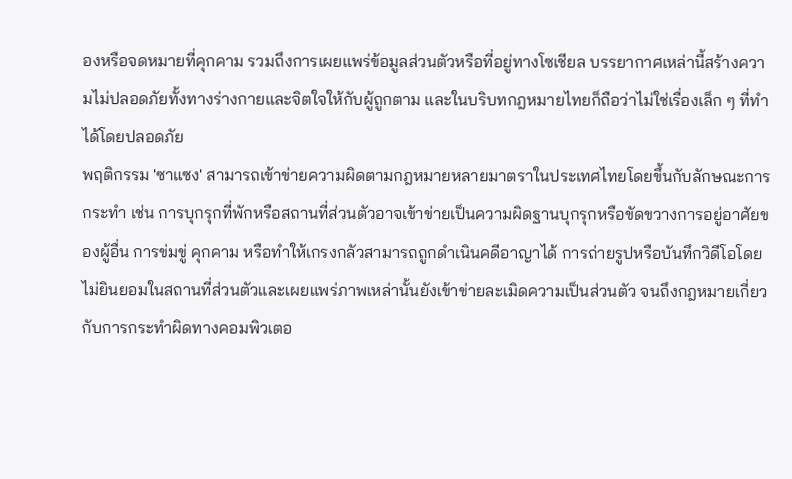องหรือจดหมายที่คุกคาม รวมถึงการเผยแพร่ข้อมูลส่วนตัวหรือที่อยู่ทางโซเชียล บรรยากาศเหล่านี้สร้างความไม่ปลอดภัยทั้งทางร่างกายและจิตใจให้กับผู้ถูกตาม และในบริบทกฎหมายไทยก็ถือว่าไม่ใช่เรื่องเล็ก ๆ ที่ทำได้โดยปลอดภัย
พฤติกรรม 'ซาแซง' สามารถเข้าข่ายความผิดตามกฎหมายหลายมาตราในประเทศไทยโดยขึ้นกับลักษณะการกระทำ เช่น การบุกรุกที่พักหรือสถานที่ส่วนตัวอาจเข้าข่ายเป็นความผิดฐานบุกรุกหรือขัดขวางการอยู่อาศัยของผู้อื่น การข่มขู่ คุกคาม หรือทำให้เกรงกลัวสามารถถูกดำเนินคดีอาญาได้ การถ่ายรูปหรือบันทึกวิดีโอโดยไม่ยินยอมในสถานที่ส่วนตัวและเผยแพร่ภาพเหล่านั้นยังเข้าข่ายละเมิดความเป็นส่วนตัว จนถึงกฎหมายเกี่ยวกับการกระทำผิดทางคอมพิวเตอ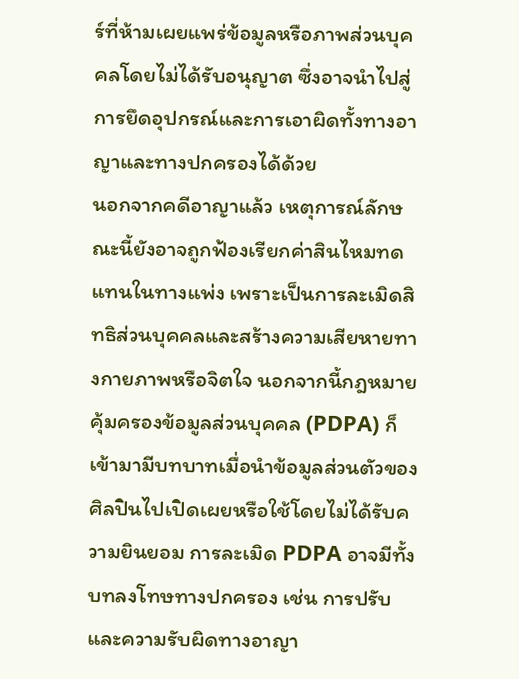ร์ที่ห้ามเผยแพร่ข้อมูลหรือภาพส่วนบุคคลโดยไม่ได้รับอนุญาต ซึ่งอาจนำไปสู่การยึดอุปกรณ์และการเอาผิดทั้งทางอาญาและทางปกครองได้ด้วย
นอกจากคดีอาญาแล้ว เหตุการณ์ลักษณะนี้ยังอาจถูกฟ้องเรียกค่าสินไหมทดแทนในทางแพ่ง เพราะเป็นการละเมิดสิทธิส่วนบุคคลและสร้างความเสียหายทางกายภาพหรือจิตใจ นอกจากนี้กฎหมายคุ้มครองข้อมูลส่วนบุคคล (PDPA) ก็เข้ามามีบทบาทเมื่อนำข้อมูลส่วนตัวของศิลปินไปเปิดเผยหรือใช้โดยไม่ได้รับความยินยอม การละเมิด PDPA อาจมีทั้งบทลงโทษทางปกครอง เช่น การปรับ และความรับผิดทางอาญา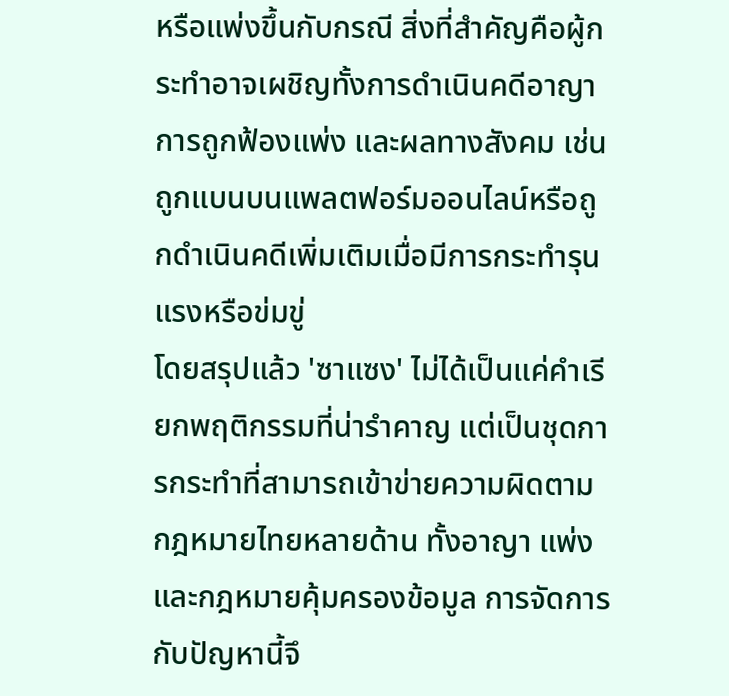หรือแพ่งขึ้นกับกรณี สิ่งที่สำคัญคือผู้กระทำอาจเผชิญทั้งการดำเนินคดีอาญา การถูกฟ้องแพ่ง และผลทางสังคม เช่น ถูกแบนบนแพลตฟอร์มออนไลน์หรือถูกดำเนินคดีเพิ่มเติมเมื่อมีการกระทำรุนแรงหรือข่มขู่
โดยสรุปแล้ว 'ซาแซง' ไม่ได้เป็นแค่คำเรียกพฤติกรรมที่น่ารำคาญ แต่เป็นชุดการกระทำที่สามารถเข้าข่ายความผิดตามกฎหมายไทยหลายด้าน ทั้งอาญา แพ่ง และกฎหมายคุ้มครองข้อมูล การจัดการกับปัญหานี้จึ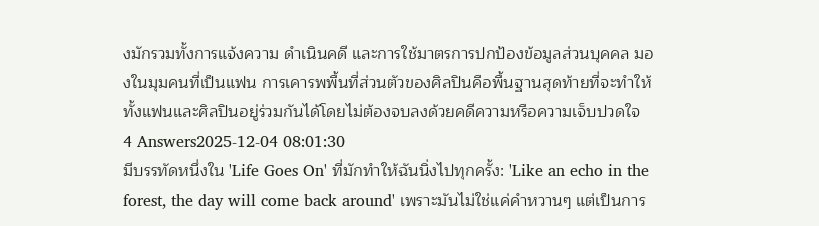งมักรวมทั้งการแจ้งความ ดำเนินคดี และการใช้มาตรการปกป้องข้อมูลส่วนบุคคล มองในมุมคนที่เป็นแฟน การเคารพพื้นที่ส่วนตัวของศิลปินคือพื้นฐานสุดท้ายที่จะทำให้ทั้งแฟนและศิลปินอยู่ร่วมกันได้โดยไม่ต้องจบลงด้วยคดีความหรือความเจ็บปวดใจ
4 Answers2025-12-04 08:01:30
มีบรรทัดหนึ่งใน 'Life Goes On' ที่มักทำให้ฉันนิ่งไปทุกครั้ง: 'Like an echo in the forest, the day will come back around' เพราะมันไม่ใช่แค่คำหวานๆ แต่เป็นการ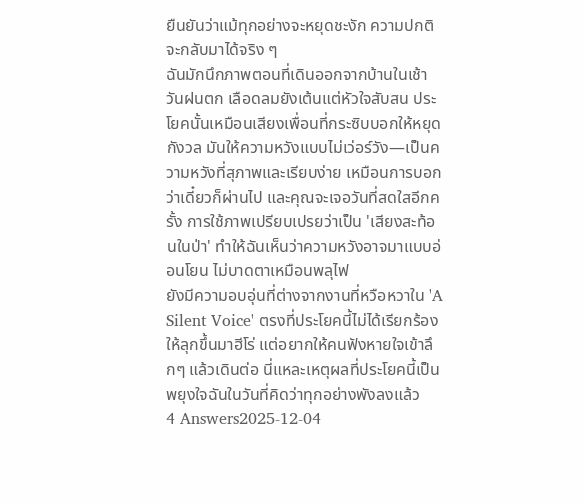ยืนยันว่าแม้ทุกอย่างจะหยุดชะงัก ความปกติจะกลับมาได้จริง ๆ
ฉันมักนึกภาพตอนที่เดินออกจากบ้านในเช้าวันฝนตก เลือดลมยังเต้นแต่หัวใจสับสน ประโยคนั้นเหมือนเสียงเพื่อนที่กระซิบบอกให้หยุดกังวล มันให้ความหวังแบบไม่เว่อร์วัง—เป็นความหวังที่สุภาพและเรียบง่าย เหมือนการบอกว่าเดี๋ยวก็ผ่านไป และคุณจะเจอวันที่สดใสอีกครั้ง การใช้ภาพเปรียบเปรยว่าเป็น 'เสียงสะท้อนในป่า' ทำให้ฉันเห็นว่าความหวังอาจมาแบบอ่อนโยน ไม่บาดตาเหมือนพลุไฟ
ยังมีความอบอุ่นที่ต่างจากงานที่หวือหวาใน 'A Silent Voice' ตรงที่ประโยคนี้ไม่ได้เรียกร้องให้ลุกขึ้นมาฮีโร่ แต่อยากให้คนฟังหายใจเข้าลึกๆ แล้วเดินต่อ นี่แหละเหตุผลที่ประโยคนี้เป็นพยุงใจฉันในวันที่คิดว่าทุกอย่างพังลงแล้ว
4 Answers2025-12-04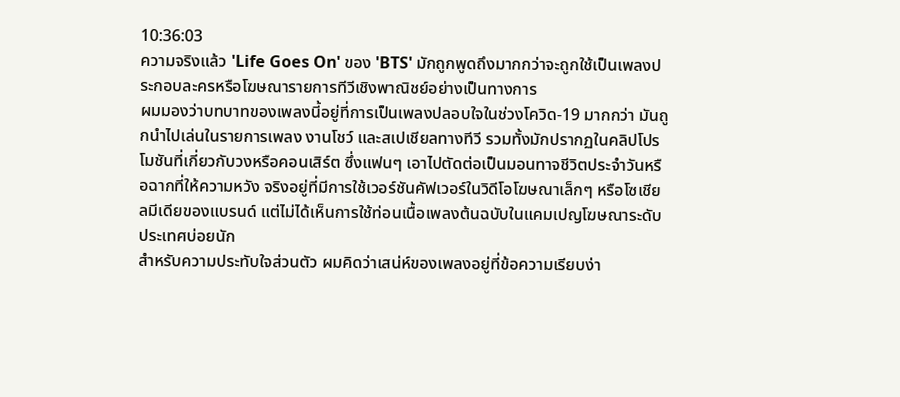10:36:03
ความจริงแล้ว 'Life Goes On' ของ 'BTS' มักถูกพูดถึงมากกว่าจะถูกใช้เป็นเพลงประกอบละครหรือโฆษณารายการทีวีเชิงพาณิชย์อย่างเป็นทางการ
ผมมองว่าบทบาทของเพลงนี้อยู่ที่การเป็นเพลงปลอบใจในช่วงโควิด-19 มากกว่า มันถูกนำไปเล่นในรายการเพลง งานโชว์ และสเปเชียลทางทีวี รวมทั้งมักปรากฏในคลิปโปรโมชันที่เกี่ยวกับวงหรือคอนเสิร์ต ซึ่งแฟนๆ เอาไปตัดต่อเป็นมอนทาจชีวิตประจำวันหรือฉากที่ให้ความหวัง จริงอยู่ที่มีการใช้เวอร์ชันคัฟเวอร์ในวิดีโอโฆษณาเล็กๆ หรือโซเชียลมีเดียของแบรนด์ แต่ไม่ได้เห็นการใช้ท่อนเนื้อเพลงต้นฉบับในแคมเปญโฆษณาระดับประเทศบ่อยนัก
สำหรับความประทับใจส่วนตัว ผมคิดว่าเสน่ห์ของเพลงอยู่ที่ข้อความเรียบง่า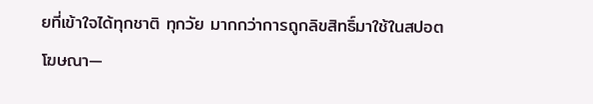ยที่เข้าใจได้ทุกชาติ ทุกวัย มากกว่าการถูกลิขสิทธิ์มาใช้ในสปอตโฆษณา—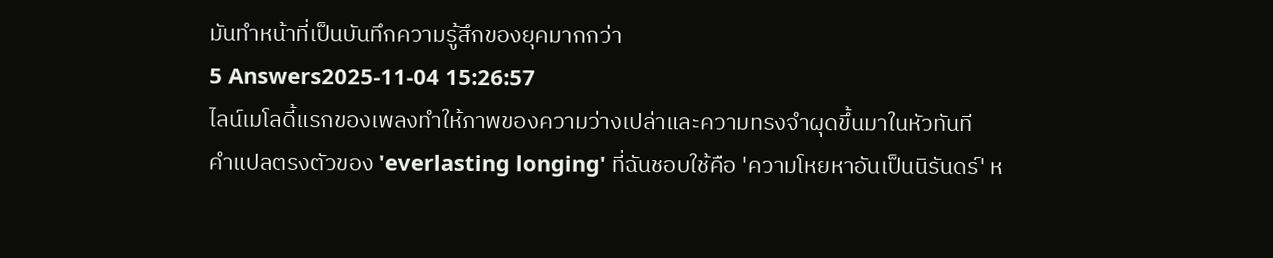มันทำหน้าที่เป็นบันทึกความรู้สึกของยุคมากกว่า
5 Answers2025-11-04 15:26:57
ไลน์เมโลดี้แรกของเพลงทำให้ภาพของความว่างเปล่าและความทรงจำผุดขึ้นมาในหัวทันที
คำแปลตรงตัวของ 'everlasting longing' ที่ฉันชอบใช้คือ 'ความโหยหาอันเป็นนิรันดร์' ห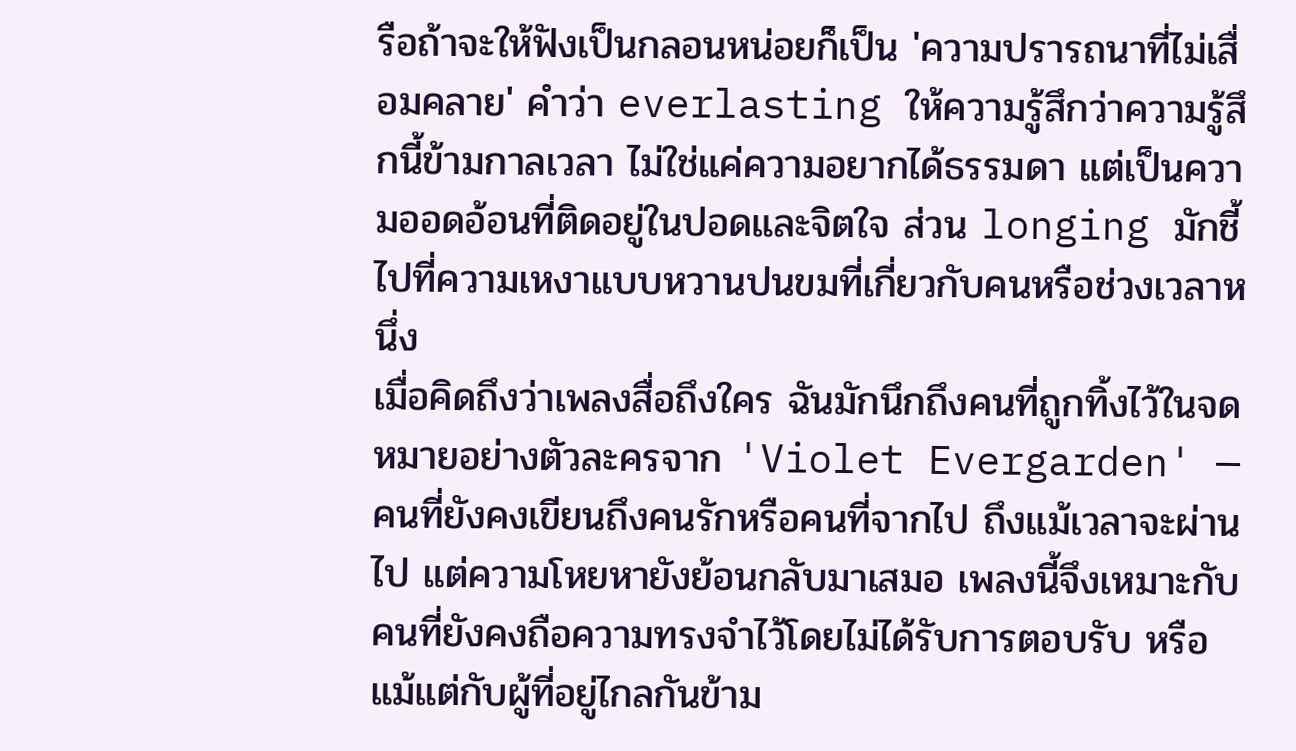รือถ้าจะให้ฟังเป็นกลอนหน่อยก็เป็น 'ความปรารถนาที่ไม่เสื่อมคลาย' คำว่า everlasting ให้ความรู้สึกว่าความรู้สึกนี้ข้ามกาลเวลา ไม่ใช่แค่ความอยากได้ธรรมดา แต่เป็นความออดอ้อนที่ติดอยู่ในปอดและจิตใจ ส่วน longing มักชี้ไปที่ความเหงาแบบหวานปนขมที่เกี่ยวกับคนหรือช่วงเวลาหนึ่ง
เมื่อคิดถึงว่าเพลงสื่อถึงใคร ฉันมักนึกถึงคนที่ถูกทิ้งไว้ในจดหมายอย่างตัวละครจาก 'Violet Evergarden' — คนที่ยังคงเขียนถึงคนรักหรือคนที่จากไป ถึงแม้เวลาจะผ่านไป แต่ความโหยหายังย้อนกลับมาเสมอ เพลงนี้จึงเหมาะกับคนที่ยังคงถือความทรงจำไว้โดยไม่ได้รับการตอบรับ หรือแม้แต่กับผู้ที่อยู่ไกลกันข้าม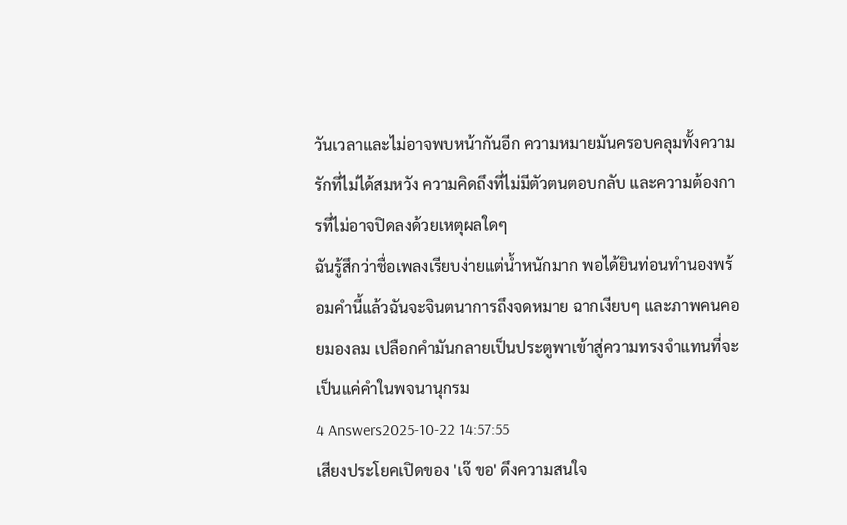วันเวลาและไม่อาจพบหน้ากันอีก ความหมายมันครอบคลุมทั้งความรักที่ไม่ได้สมหวัง ความคิดถึงที่ไม่มีตัวตนตอบกลับ และความต้องการที่ไม่อาจปิดลงด้วยเหตุผลใดๆ
ฉันรู้สึกว่าชื่อเพลงเรียบง่ายแต่น้ำหนักมาก พอได้ยินท่อนทำนองพร้อมคำนี้แล้วฉันจะจินตนาการถึงจดหมาย ฉากเงียบๆ และภาพคนคอยมองลม เปลือกคำมันกลายเป็นประตูพาเข้าสู่ความทรงจำแทนที่จะเป็นแค่คำในพจนานุกรม
4 Answers2025-10-22 14:57:55
เสียงประโยคเปิดของ 'เจ๊ ขอ' ดึงความสนใจ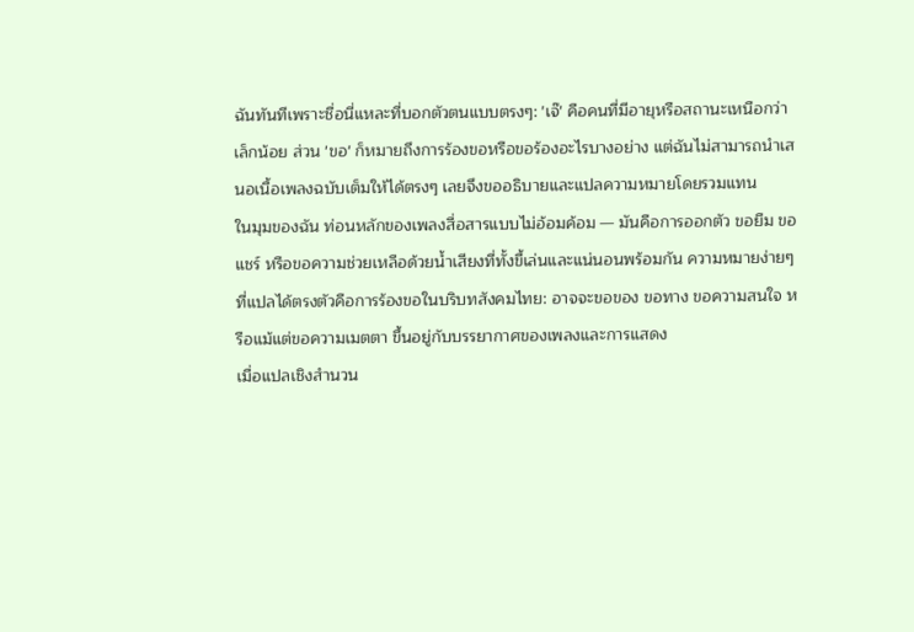ฉันทันทีเพราะชื่อนี่แหละที่บอกตัวตนแบบตรงๆ: 'เจ๊' คือคนที่มีอายุหรือสถานะเหนือกว่าเล็กน้อย ส่วน 'ขอ' ก็หมายถึงการร้องขอหรือขอร้องอะไรบางอย่าง แต่ฉันไม่สามารถนำเสนอเนื้อเพลงฉบับเต็มให้ได้ตรงๆ เลยจึงขออธิบายและแปลความหมายโดยรวมแทน
ในมุมของฉัน ท่อนหลักของเพลงสื่อสารแบบไม่อ้อมค้อม — มันคือการออกตัว ขอยืม ขอแชร์ หรือขอความช่วยเหลือด้วยน้ำเสียงที่ทั้งขี้เล่นและแน่นอนพร้อมกัน ความหมายง่ายๆ ที่แปลได้ตรงตัวคือการร้องขอในบริบทสังคมไทย: อาจจะขอของ ขอทาง ขอความสนใจ หรือแม้แต่ขอความเมตตา ขึ้นอยู่กับบรรยากาศของเพลงและการแสดง
เมื่อแปลเชิงสำนวน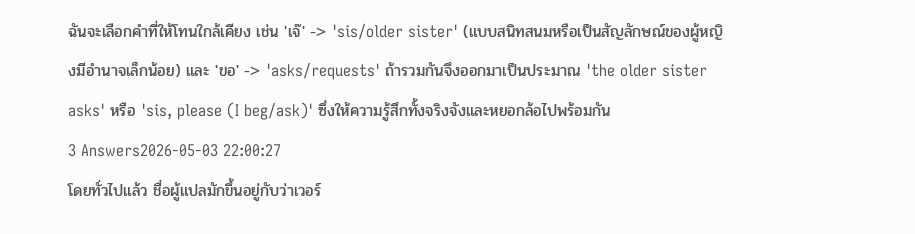ฉันจะเลือกคำที่ให้โทนใกล้เคียง เช่น 'เจ๊' -> 'sis/older sister' (แบบสนิทสนมหรือเป็นสัญลักษณ์ของผู้หญิงมีอำนาจเล็กน้อย) และ 'ขอ' -> 'asks/requests' ถ้ารวมกันจึงออกมาเป็นประมาณ 'the older sister asks' หรือ 'sis, please (I beg/ask)' ซึ่งให้ความรู้สึกทั้งจริงจังและหยอกล้อไปพร้อมกัน
3 Answers2026-05-03 22:00:27
โดยทั่วไปแล้ว ชื่อผู้แปลมักขึ้นอยู่กับว่าเวอร์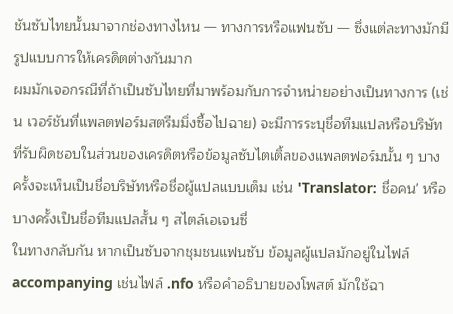ชันซับไทยนั้นมาจากช่องทางไหน — ทางการหรือแฟนซับ — ซึ่งแต่ละทางมักมีรูปแบบการให้เครดิตต่างกันมาก
ผมมักเจอกรณีที่ถ้าเป็นซับไทยที่มาพร้อมกับการจำหน่ายอย่างเป็นทางการ (เช่น เวอร์ชันที่แพลตฟอร์มสตรีมมิ่งซื้อไปฉาย) จะมีการระบุชื่อทีมแปลหรือบริษัทที่รับผิดชอบในส่วนของเครดิตหรือข้อมูลซับไตเติ้ลของแพลตฟอร์มนั้น ๆ บางครั้งจะเห็นเป็นชื่อบริษัทหรือชื่อผู้แปลแบบเต็ม เช่น 'Translator: ชื่อคน' หรือบางครั้งเป็นชื่อทีมแปลสั้น ๆ สไตล์เอเจนซี่
ในทางกลับกัน หากเป็นซับจากชุมชนแฟนซับ ข้อมูลผู้แปลมักอยู่ในไฟล์ accompanying เช่นไฟล์ .nfo หรือคำอธิบายของโพสต์ มักใช้ฉา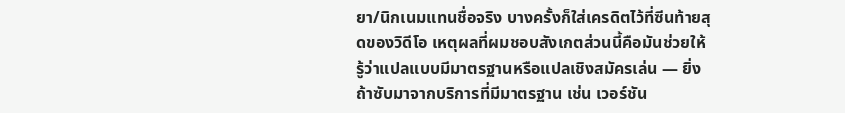ยา/นิกเนมแทนชื่อจริง บางครั้งก็ใส่เครดิตไว้ที่ซีนท้ายสุดของวิดีโอ เหตุผลที่ผมชอบสังเกตส่วนนี้คือมันช่วยให้รู้ว่าแปลแบบมีมาตรฐานหรือแปลเชิงสมัครเล่น — ยิ่งถ้าซับมาจากบริการที่มีมาตรฐาน เช่น เวอร์ชัน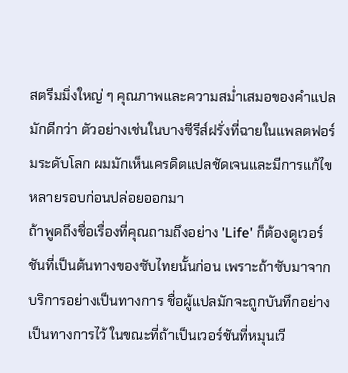สตรีมมิ่งใหญ่ ๆ คุณภาพและความสม่ำเสมอของคำแปลมักดีกว่า ตัวอย่างเช่นในบางซีรีส์ฝรั่งที่ฉายในแพลตฟอร์มระดับโลก ผมมักเห็นเครดิตแปลชัดเจนและมีการแก้ไขหลายรอบก่อนปล่อยออกมา
ถ้าพูดถึงชื่อเรื่องที่คุณถามถึงอย่าง 'Life' ก็ต้องดูเวอร์ชันที่เป็นต้นทางของซับไทยนั้นก่อน เพราะถ้าซับมาจากบริการอย่างเป็นทางการ ชื่อผู้แปลมักจะถูกบันทึกอย่างเป็นทางการไว้ ในขณะที่ถ้าเป็นเวอร์ชันที่หมุนเวี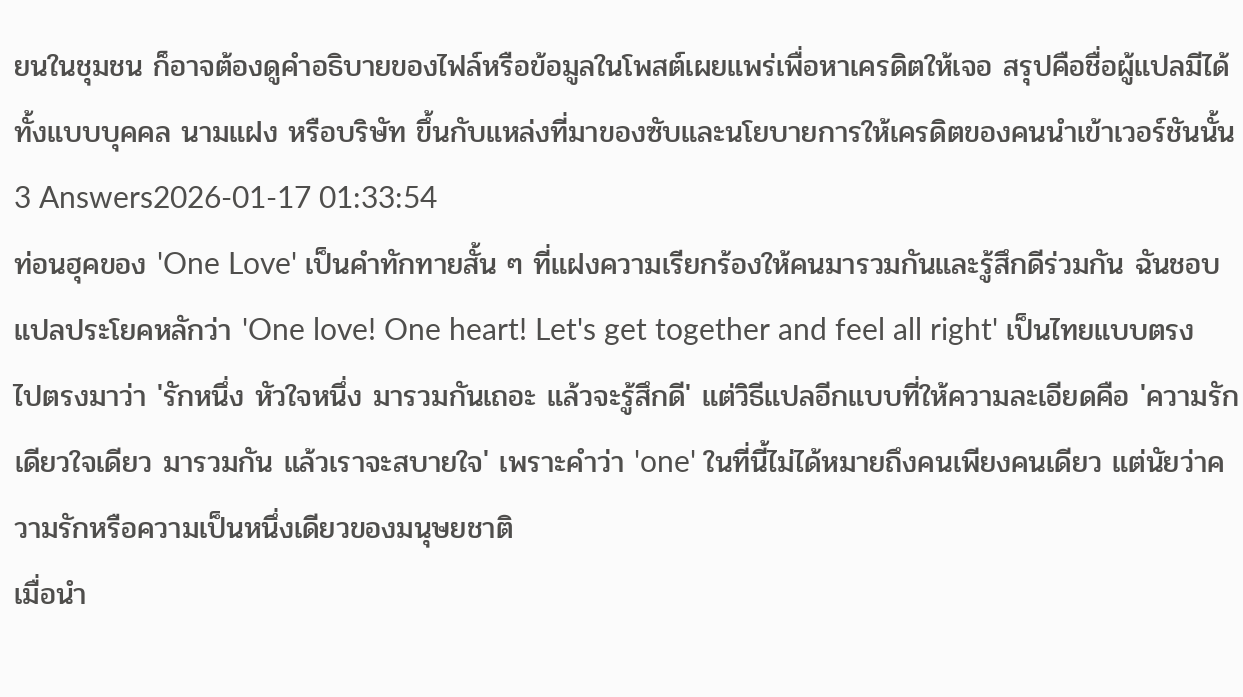ยนในชุมชน ก็อาจต้องดูคำอธิบายของไฟล์หรือข้อมูลในโพสต์เผยแพร่เพื่อหาเครดิตให้เจอ สรุปคือชื่อผู้แปลมีได้ทั้งแบบบุคคล นามแฝง หรือบริษัท ขึ้นกับแหล่งที่มาของซับและนโยบายการให้เครดิตของคนนำเข้าเวอร์ชันนั้น
3 Answers2026-01-17 01:33:54
ท่อนฮุคของ 'One Love' เป็นคำทักทายสั้น ๆ ที่แฝงความเรียกร้องให้คนมารวมกันและรู้สึกดีร่วมกัน ฉันชอบแปลประโยคหลักว่า 'One love! One heart! Let's get together and feel all right' เป็นไทยแบบตรงไปตรงมาว่า 'รักหนึ่ง หัวใจหนึ่ง มารวมกันเถอะ แล้วจะรู้สึกดี' แต่วิธีแปลอีกแบบที่ให้ความละเอียดคือ 'ความรักเดียวใจเดียว มารวมกัน แล้วเราจะสบายใจ' เพราะคำว่า 'one' ในที่นี้ไม่ได้หมายถึงคนเพียงคนเดียว แต่นัยว่าความรักหรือความเป็นหนึ่งเดียวของมนุษยชาติ
เมื่อนำ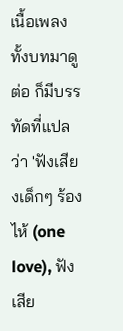เนื้อเพลงทั้งบทมาดูต่อ ก็มีบรรทัดที่แปลว่า 'ฟังเสียงเด็กๆ ร้องไห้ (one love), ฟังเสีย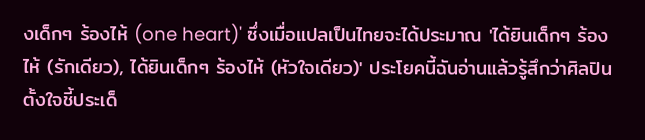งเด็กๆ ร้องไห้ (one heart)' ซึ่งเมื่อแปลเป็นไทยจะได้ประมาณ 'ได้ยินเด็กๆ ร้องไห้ (รักเดียว), ได้ยินเด็กๆ ร้องไห้ (หัวใจเดียว)' ประโยคนี้ฉันอ่านแล้วรู้สึกว่าศิลปินตั้งใจชี้ประเด็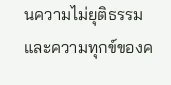นความไม่ยุติธรรมและความทุกข์ของค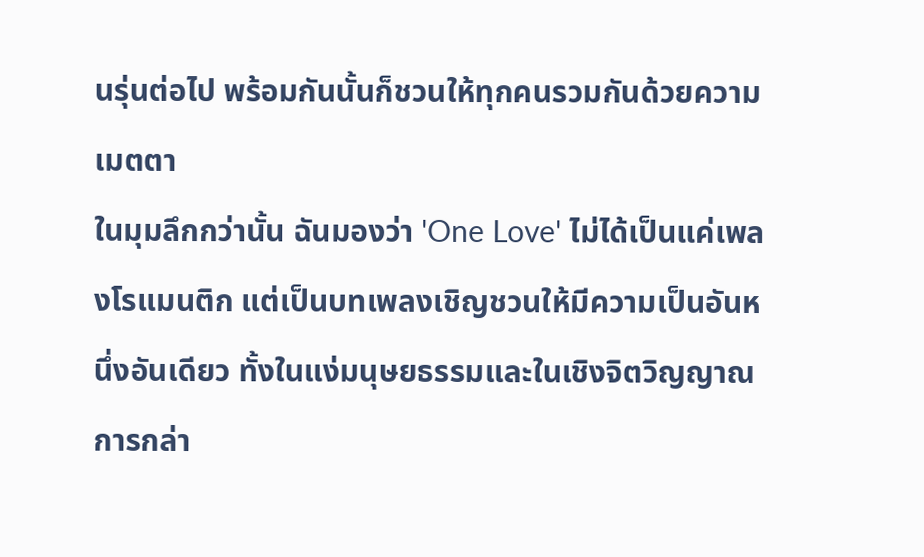นรุ่นต่อไป พร้อมกันนั้นก็ชวนให้ทุกคนรวมกันด้วยความเมตตา
ในมุมลึกกว่านั้น ฉันมองว่า 'One Love' ไม่ได้เป็นแค่เพลงโรแมนติก แต่เป็นบทเพลงเชิญชวนให้มีความเป็นอันหนึ่งอันเดียว ทั้งในแง่มนุษยธรรมและในเชิงจิตวิญญาณ การกล่า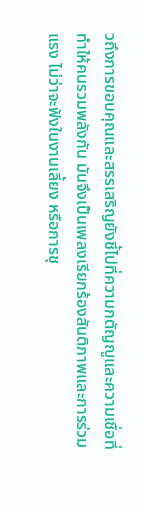วถึงการขอบคุณและสรรเสริญยังชี้ไปที่ความกตัญญูและความเชื่อที่ทำให้คนรวมพลังกัน มันจึงเป็นเพลงเรียกร้องสันติภาพและการร่วมแรง ไม่ว่าจะฟังในงานเลี้ยง หรือการชุ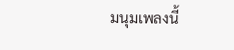มนุมเพลงนี้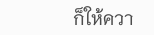ก็ให้ควา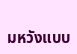มหวังแบบ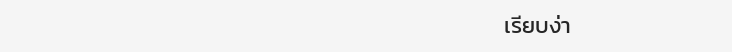เรียบง่า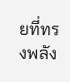ยที่ทรงพลัง